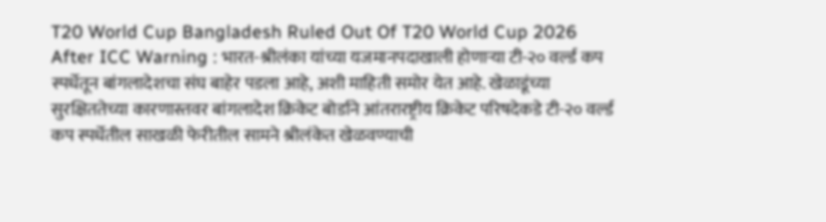T20 World Cup Bangladesh Ruled Out Of T20 World Cup 2026 After ICC Warning : भारत-श्रीलंका यांच्या यजमानपदाखाली होणाऱ्या टी-२० वर्ल्ड कप स्पर्धेतून बांगलादेशचा संघ बाहेर पडला आहे, अशी माहिती समोर येत आहे. खेळाडूंच्या सुरक्षिततेच्या कारणास्तवर बांगलादेश क्रिकेट बोर्डाने आंतरारष्ट्रीय क्रिकेट परिषदेकडे टी-२० वर्ल्ड कप स्पर्धेतील साखळी फेरीतील सामने श्रीलंकेत खेळवण्याची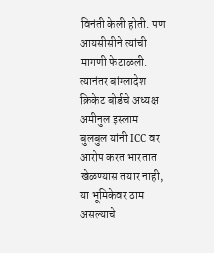विनंती केली होती. पण आयसीसीने त्यांची मागणी फेटाळली. त्यानंतर बांग्लादेश क्रिकेट बोर्डचे अध्यक्ष अमीनुल इस्लाम बुलबुल यांनी ICC वर आरोप करत भारतात खेळण्यास तयार नाही, या भूमिकेवर ठाम असल्याचे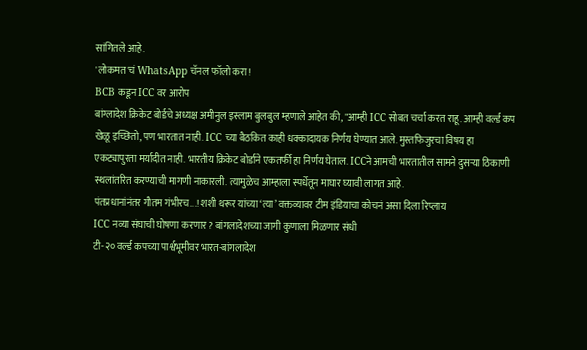सांगितले आहे.
'लोकमत'चं WhatsApp चॅनल फॉलो करा!
BCB कडून ICC वर आरोप
बांग्लादेश क्रिकेट बोर्डचे अध्यक्ष अमीनुल इस्लाम बुलबुल म्हणाले आहेत की, "आम्ही ICC सोबत चर्चा करत राहू. आम्ही वर्ल्ड कप खेळू इच्छितो, पण भारतात नाही. ICC च्या बैठकित काही धक्कादायक निर्णय घेण्यात आले. मुस्तफिजुरचा विषय हा एकट्यापुरता मर्यादीत नाही. भारतीय क्रिकेट बोर्डाने एकतर्फी हा निर्णय घेताल. ICCने आमची भारतातील सामने दुसऱ्या ठिकाणी स्थलांतरित करण्याची मागणी नाकारली. त्यामुळेच आम्हाला स्पर्धेतून माघार घ्यावी लागत आहे.
पंतप्रधानांनंतर गौतम गंभीरच...! शशी थरूर यांच्या ‘त्या’ वक्तव्यावर टीम इंडियाचा कोचनं असा दिला रिप्लाय
ICC नव्या संघाची घोषणा करणार? बांगलादेशच्या जागी कुणाला मिळणार संधी
टी-२० वर्ल्ड कपच्या पार्श्वभूमीवर भारत-बांगलादेश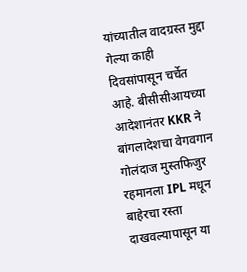यांच्यातील वादग्रस्त मुद्दा गेल्या काही दिवसांपासून चर्चेत आहे. बीसीसीआयच्या आदेशानंतर KKR ने बांगलादेशचा वेगवगान गोलंदाज मुस्तफिजुर रहमानला IPL मधून बाहेरचा रस्ता दाखवल्यापासून या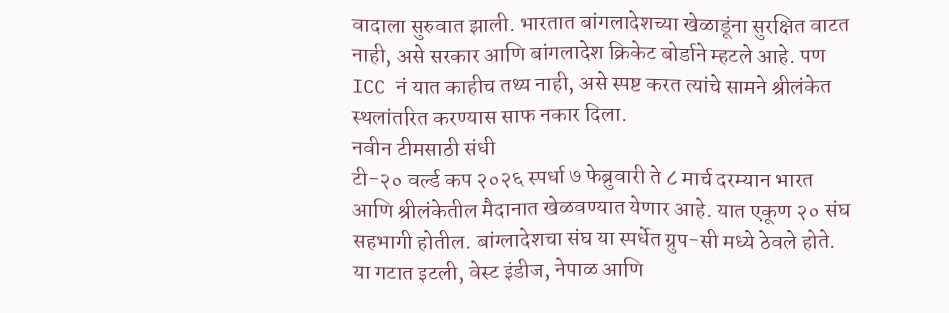वादाला सुरुवात झाली. भारतात बांगलादेशच्या खेळाडूंना सुरक्षित वाटत नाही, असे सरकार आणि बांगलादेश क्रिकेट बोर्डाने म्हटले आहे. पण ICC नं यात काहीच तथ्य नाही, असे स्पष्ट करत त्यांचे सामने श्रीलंकेत स्थलांतरित करण्यास साफ नकार दिला.
नवीन टीमसाठी संधी
टी-२० वर्ल्ड कप २०२६ स्पर्धा ७ फेब्रुवारी ते ८ मार्च दरम्यान भारत आणि श्रीलंकेतील मैदानात खेळवण्यात येणार आहे. यात एकूण २० संघ सहभागी होतील. बांग्लादेशचा संघ या स्पर्धेत ग्रुप-सी मध्ये ठेवले होते. या गटात इटली, वेस्ट इंडीज, नेपाळ आणि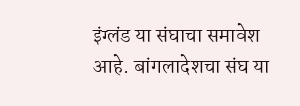इंग्लंड या संघाचा समावेश आहे. बांगलादेशचा संघ या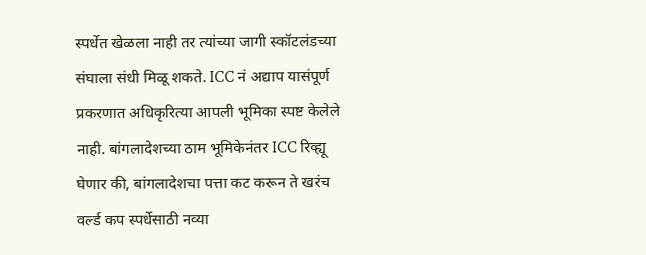स्पर्धेत खेळला नाही तर त्यांच्या जागी स्कॉटलंडच्या संघाला संधी मिळू शकते. ICC नं अद्याप यासंपूर्ण प्रकरणात अधिकृरित्या आपली भूमिका स्पष्ट केलेले नाही. बांगलादेशच्या ठाम भूमिकेनंतर ICC रिव्ह्यू घेणार की, बांगलादेशचा पत्ता कट करून ते खरंच वर्ल्ड कप स्पर्धेसाठी नव्या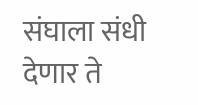संघाला संधी देणार ते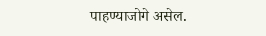पाहण्याजोगे असेल.